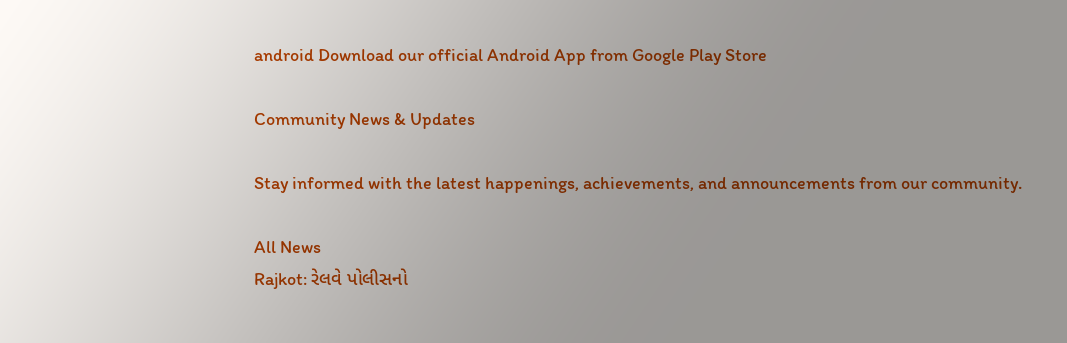android Download our official Android App from Google Play Store

Community News & Updates

Stay informed with the latest happenings, achievements, and announcements from our community.

All News
Rajkot: રેલવે પોલીસનો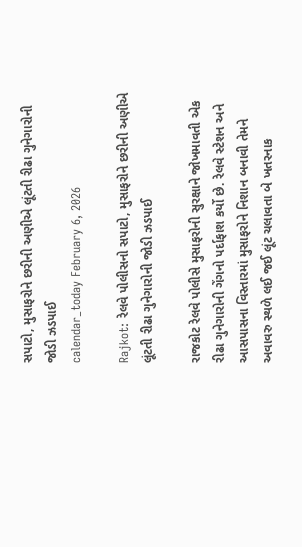સપાટો, મુસાફરોને છરીની અણીએ લૂંટતી રીઢા ગુનેગારોની જોડી ઝડપાઈ
calendar_today February 6, 2026

Rajkot: રેલવે પોલીસનો સપાટો, મુસાફરોને છરીની અણીએ લૂંટતી રીઢા ગુનેગારોની જોડી ઝડપાઈ

રાજકોટ રેલવે પોલીસે મુસાફરોની સુરક્ષાને જોખમાવતી એક રીઢા ગુનેગારોની ગેંગનો પર્દાફાશ કર્યો છે. રેલવે સ્ટેશન અને આસપાસના વિસ્તારમાં મુસાફરોને નિશાન બનાવી તેમને અવાવરુ સ્થળે લઈ જઈ લૂંટ ચલાવતા બે ખતરનાક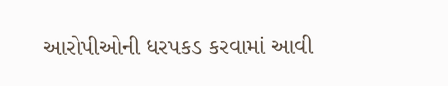આરોપીઓની ધરપકડ કરવામાં આવી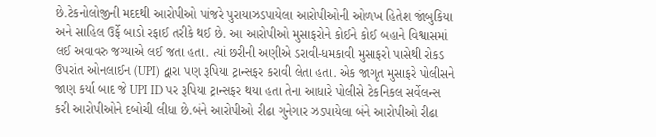છે.ટેકનોલોજીની મદદથી આરોપીઓ પાંજરે પુરાયાઝડપાયેલા આરોપીઓની ઓળખ હિતેશ જાંબુકિયા અને સાહિલ ઉર્ફે બાડો રફાઈ તરીકે થઈ છે. આ આરોપીઓ મુસાફરોને કોઈને કોઈ બહાને વિશ્વાસમાં લઈ અવાવરુ જગ્યાએ લઈ જતા હતા. ત્યાં છરીની અણીએ ડરાવી-ધમકાવી મુસાફરો પાસેથી રોકડ ઉપરાંત ઓનલાઈન (UPI) દ્વારા પણ રૂપિયા ટ્રાન્સફર કરાવી લેતા હતા. એક જાગૃત મુસાફરે પોલીસને જાણ કર્યા બાદ જે UPI ID પર રૂપિયા ટ્રાન્સફર થયા હતા તેના આધારે પોલીસે ટેકનિકલ સર્વેલન્સ કરી આરોપીઓને દબોચી લીધા છે.બંને આરોપીઓ રીઢા ગુનેગાર ઝડપાયેલા બંને આરોપીઓ રીઢા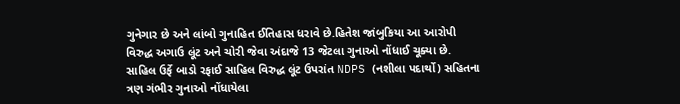ગુનેગાર છે અને લાંબો ગુનાહિત ઈતિહાસ ધરાવે છે.હિતેશ જાંબુકિયા આ આરોપી વિરુદ્ધ અગાઉ લૂંટ અને ચોરી જેવા અંદાજે 13 જેટલા ગુનાઓ નોંધાઈ ચૂક્યા છે. સાહિલ ઉર્ફે બાડો રફાઈ સાહિલ વિરુદ્ધ લૂંટ ઉપરાંત NDPS (નશીલા પદાર્થો) સહિતના ત્રણ ગંભીર ગુનાઓ નોંધાયેલા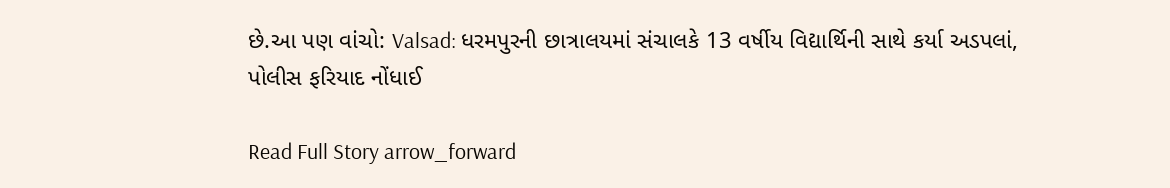છે.આ પણ વાંચો: Valsad: ધરમપુરની છાત્રાલયમાં સંચાલકે 13 વર્ષીય વિદ્યાર્થિની સાથે કર્યા અડપલાં, પોલીસ ફરિયાદ નોંધાઈ

Read Full Story arrow_forward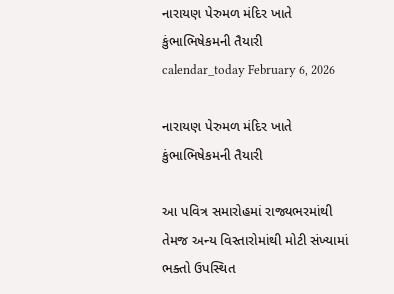નારાયણ પેરુમળ મંદિર ખાતે કુંભાભિષેકમની તૈયારી
calendar_today February 6, 2026

નારાયણ પેરુમળ મંદિર ખાતે કુંભાભિષેકમની તૈયારી

આ પવિત્ર સમારોહમાં રાજ્યભરમાંથી તેમજ અન્ય વિસ્તારોમાંથી મોટી સંખ્યામાં ભક્તો ઉપસ્થિત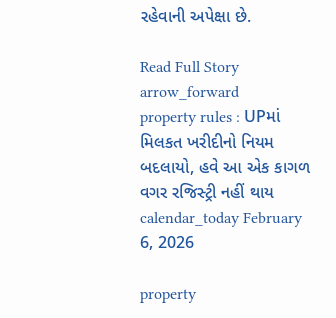રહેવાની અપેક્ષા છે.

Read Full Story arrow_forward
property rules : UPમાં મિલકત ખરીદીનો નિયમ બદલાયો, હવે આ એક કાગળ વગર રજિસ્ટ્રી નહીં થાય
calendar_today February 6, 2026

property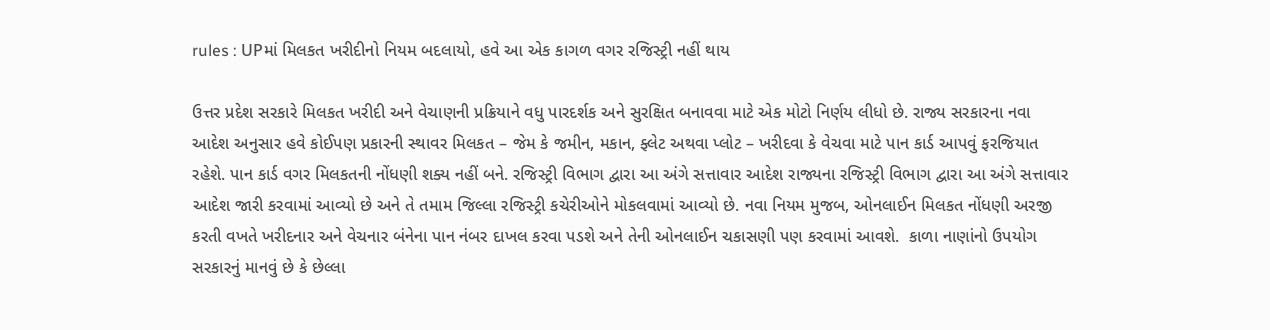rules : UPમાં મિલકત ખરીદીનો નિયમ બદલાયો, હવે આ એક કાગળ વગર રજિસ્ટ્રી નહીં થાય

ઉત્તર પ્રદેશ સરકારે મિલકત ખરીદી અને વેચાણની પ્રક્રિયાને વધુ પારદર્શક અને સુરક્ષિત બનાવવા માટે એક મોટો નિર્ણય લીધો છે. રાજ્ય સરકારના નવા આદેશ અનુસાર હવે કોઈપણ પ્રકારની સ્થાવર મિલકત – જેમ કે જમીન, મકાન, ફ્લેટ અથવા પ્લોટ – ખરીદવા કે વેચવા માટે પાન કાર્ડ આપવું ફરજિયાત રહેશે. પાન કાર્ડ વગર મિલકતની નોંધણી શક્ય નહીં બને. રજિસ્ટ્રી વિભાગ દ્વારા આ અંગે સત્તાવાર આદેશ રાજ્યના રજિસ્ટ્રી વિભાગ દ્વારા આ અંગે સત્તાવાર આદેશ જારી કરવામાં આવ્યો છે અને તે તમામ જિલ્લા રજિસ્ટ્રી કચેરીઓને મોકલવામાં આવ્યો છે. નવા નિયમ મુજબ, ઓનલાઈન મિલકત નોંધણી અરજી કરતી વખતે ખરીદનાર અને વેચનાર બંનેના પાન નંબર દાખલ કરવા પડશે અને તેની ઓનલાઈન ચકાસણી પણ કરવામાં આવશે.  કાળા નાણાંનો ઉપયોગ સરકારનું માનવું છે કે છેલ્લા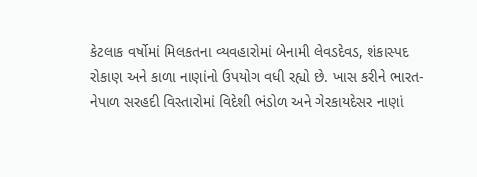કેટલાક વર્ષોમાં મિલકતના વ્યવહારોમાં બેનામી લેવડદેવડ, શંકાસ્પદ રોકાણ અને કાળા નાણાંનો ઉપયોગ વધી રહ્યો છે. ખાસ કરીને ભારત-નેપાળ સરહદી વિસ્તારોમાં વિદેશી ભંડોળ અને ગેરકાયદેસર નાણાં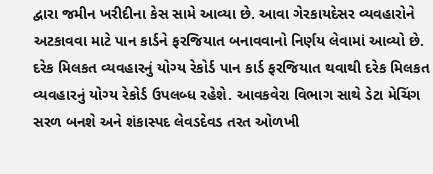દ્વારા જમીન ખરીદીના કેસ સામે આવ્યા છે. આવા ગેરકાયદેસર વ્યવહારોને અટકાવવા માટે પાન કાર્ડને ફરજિયાત બનાવવાનો નિર્ણય લેવામાં આવ્યો છે.  દરેક મિલકત વ્યવહારનું યોગ્ય રેકોર્ડ પાન કાર્ડ ફરજિયાત થવાથી દરેક મિલકત વ્યવહારનું યોગ્ય રેકોર્ડ ઉપલબ્ધ રહેશે. આવકવેરા વિભાગ સાથે ડેટા મેચિંગ સરળ બનશે અને શંકાસ્પદ લેવડદેવડ તરત ઓળખી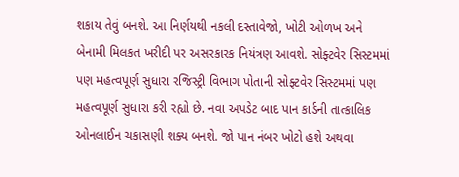શકાય તેવું બનશે. આ નિર્ણયથી નકલી દસ્તાવેજો, ખોટી ઓળખ અને બેનામી મિલકત ખરીદી પર અસરકારક નિયંત્રણ આવશે. સોફ્ટવેર સિસ્ટમમાં પણ મહત્વપૂર્ણ સુધારા રજિસ્ટ્રી વિભાગ પોતાની સોફ્ટવેર સિસ્ટમમાં પણ મહત્વપૂર્ણ સુધારા કરી રહ્યો છે. નવા અપડેટ બાદ પાન કાર્ડની તાત્કાલિક ઓનલાઈન ચકાસણી શક્ય બનશે. જો પાન નંબર ખોટો હશે અથવા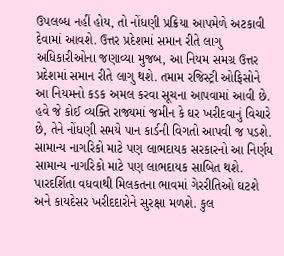ઉપલબ્ધ નહીં હોય, તો નોંધણી પ્રક્રિયા આપમેળે અટકાવી દેવામાં આવશે. ઉત્તર પ્રદેશમાં સમાન રીતે લાગુ અધિકારીઓના જણાવ્યા મુજબ, આ નિયમ સમગ્ર ઉત્તર પ્રદેશમાં સમાન રીતે લાગુ થશે. તમામ રજિસ્ટ્રી ઓફિસોને આ નિયમનો કડક અમલ કરવા સૂચના આપવામાં આવી છે. હવે જે કોઈ વ્યક્તિ રાજ્યમાં જમીન કે ઘર ખરીદવાનું વિચારે છે, તેને નોંધણી સમયે પાન કાર્ડની વિગતો આપવી જ પડશે. સામાન્ય નાગરિકો માટે પણ લાભદાયક સરકારનો આ નિર્ણય સામાન્ય નાગરિકો માટે પણ લાભદાયક સાબિત થશે. પારદર્શિતા વધવાથી મિલકતના ભાવમાં ગેરરીતિઓ ઘટશે અને કાયદેસર ખરીદદારોને સુરક્ષા મળશે. કુલ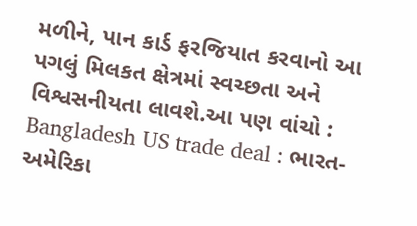મળીને, પાન કાર્ડ ફરજિયાત કરવાનો આ પગલું મિલકત ક્ષેત્રમાં સ્વચ્છતા અને વિશ્વસનીયતા લાવશે.આ પણ વાંચો : Bangladesh US trade deal : ભારત-અમેરિકા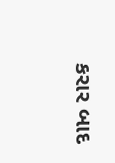કરાર બાદ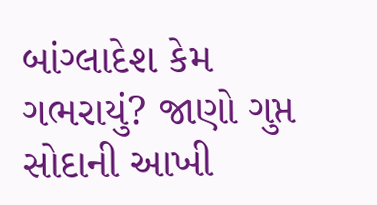બાંગ્લાદેશ કેમ ગભરાયું? જાણો ગુપ્ત સોદાની આખી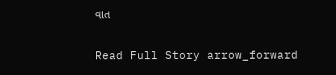વાત

Read Full Story arrow_forward